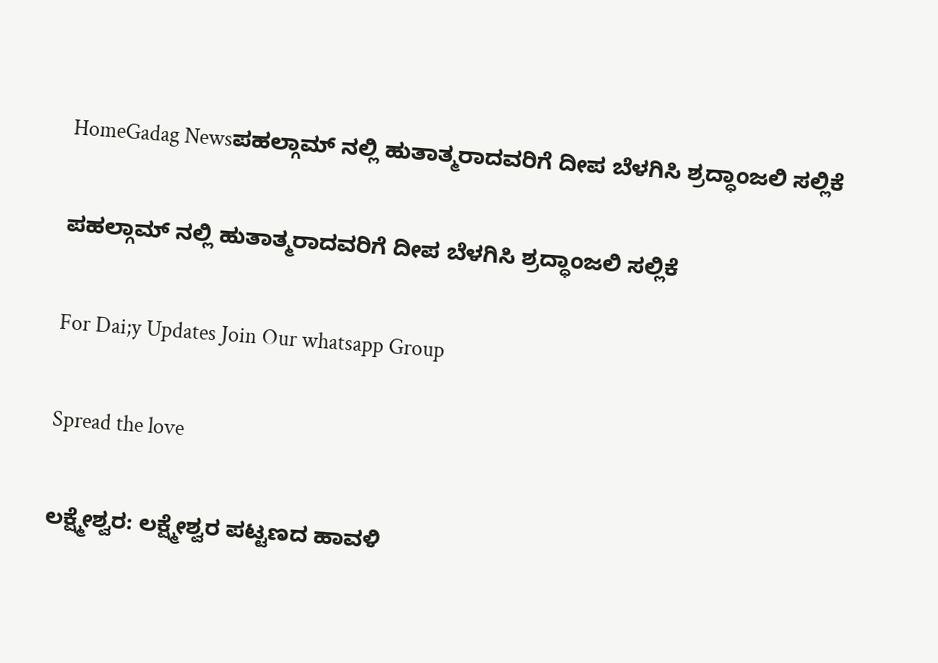HomeGadag Newsಪಹಲ್ಗಾಮ್ ನಲ್ಲಿ ಹುತಾತ್ಮರಾದವರಿಗೆ ದೀಪ ಬೆಳಗಿಸಿ ಶ್ರದ್ಧಾಂಜಲಿ ಸಲ್ಲಿಕೆ

ಪಹಲ್ಗಾಮ್ ನಲ್ಲಿ ಹುತಾತ್ಮರಾದವರಿಗೆ ದೀಪ ಬೆಳಗಿಸಿ ಶ್ರದ್ಧಾಂಜಲಿ ಸಲ್ಲಿಕೆ

For Dai;y Updates Join Our whatsapp Group

Spread the love

ಲಕ್ಷ್ಮೇಶ್ವರ: ಲಕ್ಷ್ಮೇಶ್ವರ ಪಟ್ಟಣದ ಹಾವಳಿ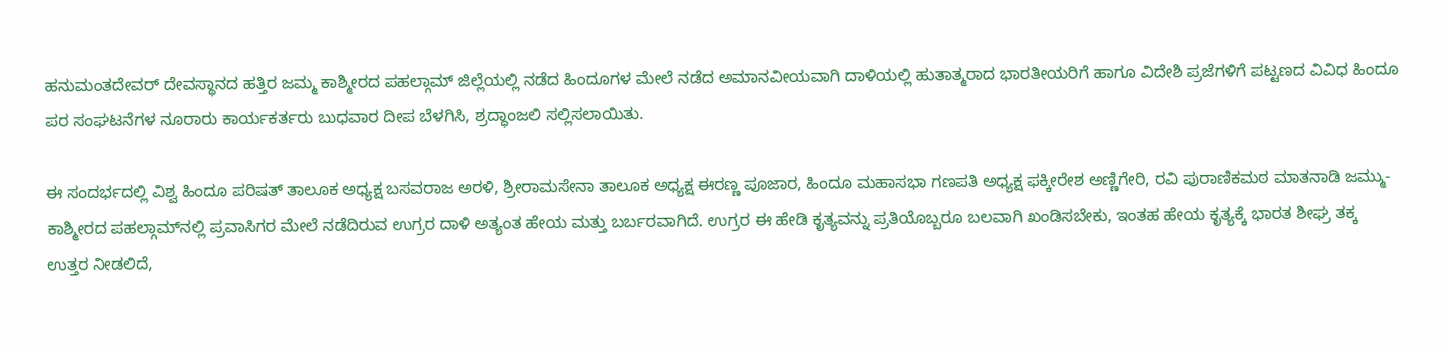ಹನುಮಂತದೇವರ್ ದೇವಸ್ಥಾನದ ಹತ್ತಿರ ಜಮ್ಮ ಕಾಶ್ಮೀರದ ಪಹಲ್ಗಾಮ್ ಜಿಲ್ಲೆಯಲ್ಲಿ ನಡೆದ ಹಿಂದೂಗಳ ಮೇಲೆ ನಡೆದ ಅಮಾನವೀಯವಾಗಿ ದಾಳಿಯಲ್ಲಿ ಹುತಾತ್ಮರಾದ ಭಾರತೀಯರಿಗೆ ಹಾಗೂ ವಿದೇಶಿ ಪ್ರಜೆಗಳಿಗೆ ಪಟ್ಟಣದ ವಿವಿಧ ಹಿಂದೂ ಪರ ಸಂಘಟನೆಗಳ ನೂರಾರು ಕಾರ್ಯಕರ್ತರು ಬುಧವಾರ ದೀಪ ಬೆಳಗಿಸಿ, ಶ್ರದ್ಧಾಂಜಲಿ ಸಲ್ಲಿಸಲಾಯಿತು.

ಈ ಸಂದರ್ಭದಲ್ಲಿ ವಿಶ್ವ ಹಿಂದೂ ಪರಿಷತ್ ತಾಲೂಕ ಅಧ್ಯಕ್ಷ ಬಸವರಾಜ ಅರಳಿ, ಶ್ರೀರಾಮಸೇನಾ ತಾಲೂಕ ಅಧ್ಯಕ್ಷ ಈರಣ್ಣ ಪೂಜಾರ, ಹಿಂದೂ ಮಹಾಸಭಾ ಗಣಪತಿ ಅಧ್ಯಕ್ಷ ಫಕ್ಕೀರೇಶ ಅಣ್ಣಿಗೇರಿ, ರವಿ ಪುರಾಣಿಕಮಠ ಮಾತನಾಡಿ ಜಮ್ಮು-ಕಾಶ್ಮೀರದ ಪಹಲ್ಗಾಮ್‌ನಲ್ಲಿ ಪ್ರವಾಸಿಗರ ಮೇಲೆ ನಡೆದಿರುವ ಉಗ್ರರ ದಾಳಿ ಅತ್ಯಂತ ಹೇಯ ಮತ್ತು ಬರ್ಬರವಾಗಿದೆ. ಉಗ್ರರ ಈ ಹೇಡಿ ಕೃತ್ಯವನ್ನು ಪ್ರತಿಯೊಬ್ಬರೂ ಬಲವಾಗಿ ಖಂಡಿಸಬೇಕು, ಇಂತಹ ಹೇಯ ಕೃತ್ಯಕ್ಕೆ ಭಾರತ ಶೀಘ್ರ ತಕ್ಕ ಉತ್ತರ ನೀಡಲಿದೆ,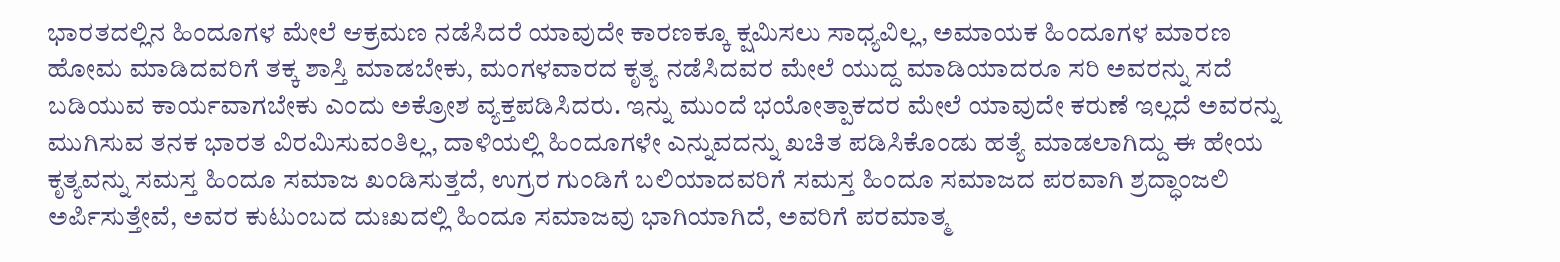ಭಾರತದಲ್ಲಿನ ಹಿಂದೂಗಳ ಮೇಲೆ ಆಕ್ರಮಣ ನಡೆಸಿದರೆ ಯಾವುದೇ ಕಾರಣಕ್ಕೂ ಕ್ಷಮಿಸಲು ಸಾಧ್ಯವಿಲ್ಲ, ಅಮಾಯಕ ಹಿಂದೂಗಳ ಮಾರಣ ಹೋಮ ಮಾಡಿದವರಿಗೆ ತಕ್ಕ ಶಾಸ್ತಿ ಮಾಡಬೇಕು, ಮಂಗಳವಾರದ ಕೃತ್ಯ ನಡೆಸಿದವರ ಮೇಲೆ ಯುದ್ದ ಮಾಡಿಯಾದರೂ ಸರಿ ಅವರನ್ನು ಸದೆ ಬಡಿಯುವ ಕಾರ್ಯವಾಗಬೇಕು ಎಂದು ಅಕ್ರೋಶ ವ್ಯಕ್ತಪಡಿಸಿದರು. ಇನ್ನು ಮುಂದೆ ಭಯೋತ್ಪಾಕದರ ಮೇಲೆ ಯಾವುದೇ ಕರುಣೆ ಇಲ್ಲದೆ ಅವರನ್ನು ಮುಗಿಸುವ ತನಕ ಭಾರತ ವಿರಮಿಸುವಂತಿಲ್ಲ, ದಾಳಿಯಲ್ಲಿ ಹಿಂದೂಗಳೇ ಎನ್ನುವದನ್ನು ಖಚಿತ ಪಡಿಸಿಕೊಂಡು ಹತ್ಯೆ ಮಾಡಲಾಗಿದ್ದು ಈ ಹೇಯ ಕೃತ್ಯವನ್ನು ಸಮಸ್ತ ಹಿಂದೂ ಸಮಾಜ ಖಂಡಿಸುತ್ತದೆ, ಉಗ್ರರ ಗುಂಡಿಗೆ ಬಲಿಯಾದವರಿಗೆ ಸಮಸ್ತ ಹಿಂದೂ ಸಮಾಜದ ಪರವಾಗಿ ಶ್ರದ್ಧಾಂಜಲಿ ಅರ್ಪಿಸುತ್ತೇವೆ, ಅವರ ಕುಟುಂಬದ ದುಃಖದಲ್ಲಿ ಹಿಂದೂ ಸಮಾಜವು ಭಾಗಿಯಾಗಿದೆ, ಅವರಿಗೆ ಪರಮಾತ್ಮ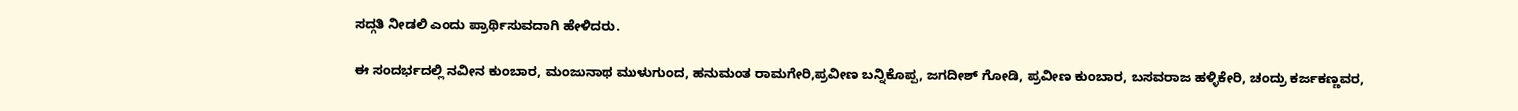ಸದ್ಗತಿ ನೀಡಲಿ ಎಂದು ಪ್ರಾರ್ಥಿಸುವದಾಗಿ ಹೇಳಿದರು.

ಈ ಸಂದರ್ಭದಲ್ಲಿ ನವೀನ ಕುಂಬಾರ, ಮಂಜುನಾಥ ಮುಳುಗುಂದ, ಹನುಮಂತ ರಾಮಗೇರಿ,ಪ್ರವೀಣ ಬನ್ನಿಕೊಪ್ಪ, ಜಗದೀಶ್ ಗೋಡಿ, ಪ್ರವೀಣ ಕುಂಬಾರ, ಬಸವರಾಜ ಹಳ್ಳಿಕೇರಿ, ಚಂದ್ರು ಕರ್ಜಕಣ್ಣವರ,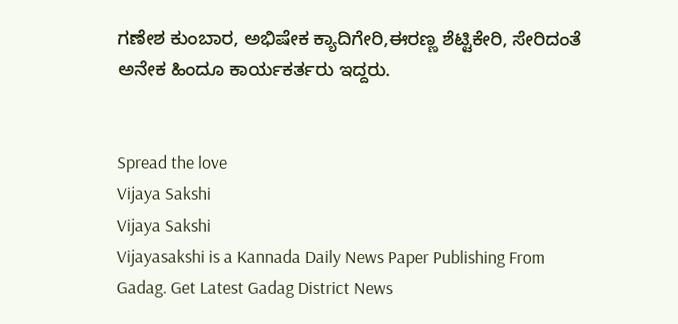ಗಣೇಶ ಕುಂಬಾರ, ಅಭಿಷೇಕ ಕ್ಯಾದಿಗೇರಿ,ಈರಣ್ಣ ಶೆಟ್ಟಿಕೇರಿ, ಸೇರಿದಂತೆ ಅನೇಕ ಹಿಂದೂ ಕಾರ್ಯಕರ್ತರು ಇದ್ದರು.


Spread the love
Vijaya Sakshi
Vijaya Sakshi
Vijayasakshi is a Kannada Daily News Paper Publishing From Gadag. Get Latest Gadag District News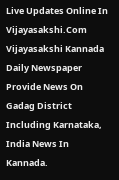Live Updates Online In Vijayasakshi.Com Vijayasakshi Kannada Daily Newspaper Provide News On Gadag District Including Karnataka, India News In Kannada.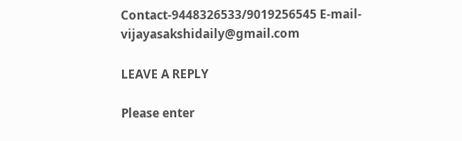Contact-9448326533/9019256545 E-mail-vijayasakshidaily@gmail.com

LEAVE A REPLY

Please enter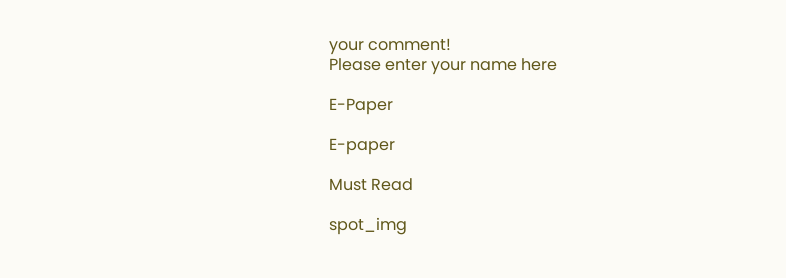your comment!
Please enter your name here

E-Paper

E-paper

Must Read

spot_img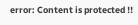error: Content is protected !!